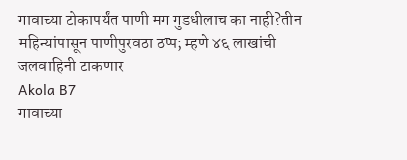गावाच्या टोकापर्यंत पाणी मग गुडधीलाच का नाही?तीन महिन्यांपासून पाणीपुरवठा ठप्प; म्हणे ४६ लाखांची जलवाहिनी टाकणार
Akola B7
गावाच्या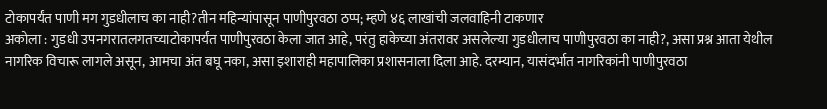टोकापर्यंत पाणी मग गुडधीलाच का नाही?तीन महिन्यांपासून पाणीपुरवठा ठप्प; म्हणे ४६ लाखांची जलवाहिनी टाकणार
अकोला : गुडधी उपनगरातलगतच्याटोकापर्यंत पाणीपुरवठा केला जात आहे, परंतु हाकेच्या अंतरावर असलेल्या गुडधीलाच पाणीपुरवठा का नाही?, असा प्रश्न आता येथील नागरिक विचारू लागले असून, आमचा अंत बघू नका, असा इशाराही महापालिका प्रशासनाला दिला आहे. दरम्यान, यासंदर्भात नागरिकांनी पाणीपुरवठा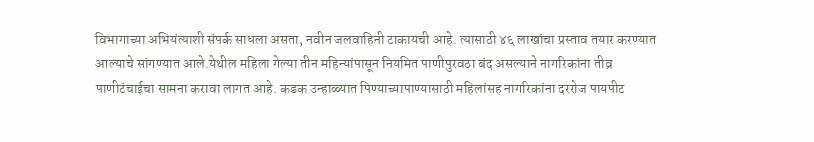विभागाच्या अभियंत्याशी संपर्क साधला असता, नवीन जलवाहिनी टाकायची आहे. त्यासाठी ४६ लाखांचा प्रस्ताव तयार करण्यात आल्याचे सांगण्यात आले.येथील महिला गेल्या तीन महिन्यांपासून नियमित पाणीपुरवठा बंद असल्याने नागरिकांना तीव्र पाणीटंचाईचा सामना करावा लागत आहे. कडक उन्हाळ्यात पिण्याच्यापाण्यासाठी महिलांसह नागरिकांना दररोज पायपीट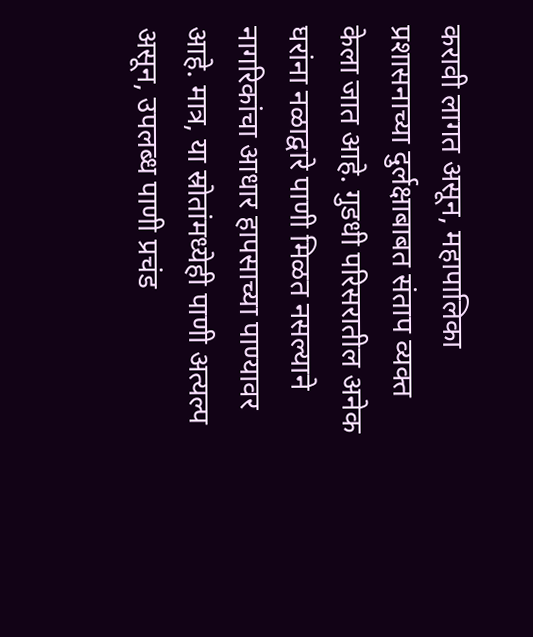करावी लागत असून, महापालिका प्रशासनाच्या दुर्लक्षाबाबत संताप व्यक्त केला जात आहे. गुडधी परिसरातील अनेक घरांना नळाद्वारे पाणी मिळत नसल्याने नागरिकांचा आधार हापसाच्या पाण्यावर आहे. मात्र, या स्रोतांमध्येही पाणी अत्यल्प असून, उपलब्ध पाणी प्रचंड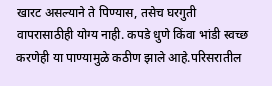खारट असल्याने ते पिण्यास, तसेच घरगुती वापरासाठीही योग्य नाही. कपडे धुणे किंवा भांडी स्वच्छ करणेही या पाण्यामुळे कठीण झाले आहे.परिसरातील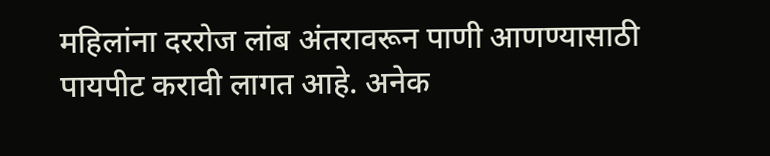महिलांना दररोज लांब अंतरावरून पाणी आणण्यासाठी पायपीट करावी लागत आहे. अनेक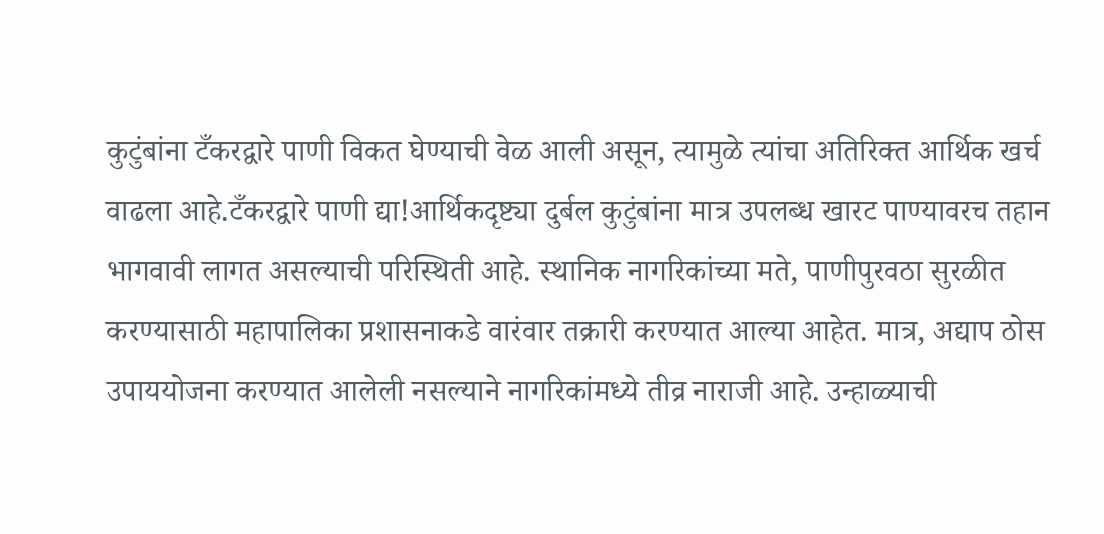कुटुंबांना टँकरद्वारे पाणी विकत घेण्याची वेळ आली असून, त्यामुळे त्यांचा अतिरिक्त आर्थिक खर्च वाढला आहे.टँकरद्वारे पाणी द्या!आर्थिकदृष्ट्या दुर्बल कुटुंबांना मात्र उपलब्ध खारट पाण्यावरच तहान भागवावी लागत असल्याची परिस्थिती आहे. स्थानिक नागरिकांच्या मते, पाणीपुरवठा सुरळीत करण्यासाठी महापालिका प्रशासनाकडे वारंवार तक्रारी करण्यात आल्या आहेत. मात्र, अद्याप ठोस उपाययोजना करण्यात आलेली नसल्याने नागरिकांमध्ये तीव्र नाराजी आहे. उन्हाळ्याची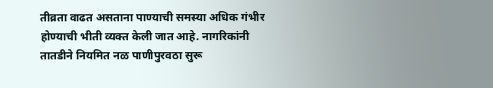तीव्रता वाढत असताना पाण्याची समस्या अधिक गंभीर होण्याची भीती व्यक्त केली जात आहे. नागरिकांनी तातडीने नियमित नळ पाणीपुरवठा सुरू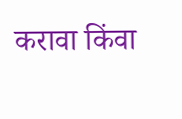करावा किंवा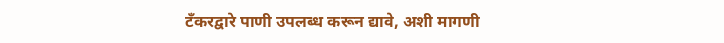टँकरद्वारे पाणी उपलब्ध करून द्यावे, अशी मागणी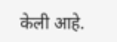केली आहे.